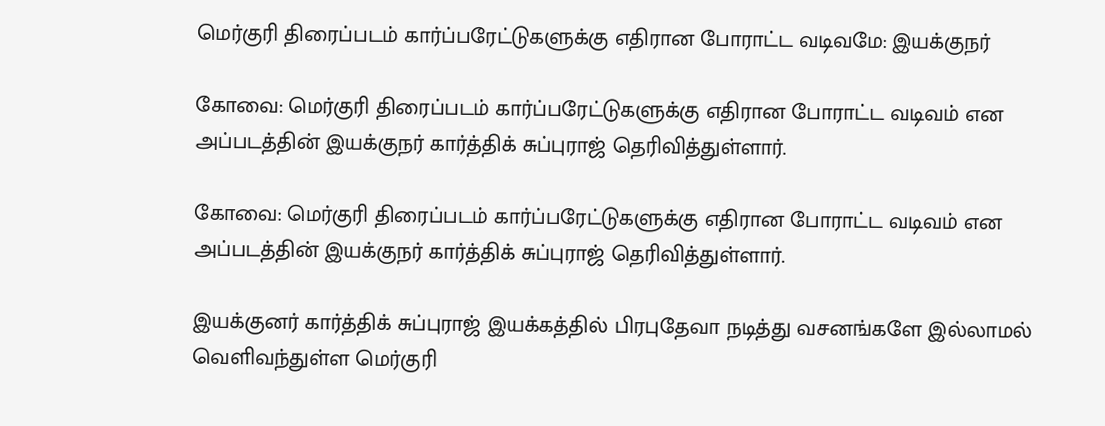மெர்குரி திரைப்படம் கார்ப்பரேட்டுகளுக்கு எதிரான போராட்ட வடிவமே: இயக்குநர்

கோவை: மெர்குரி திரைப்படம் கார்ப்பரேட்டுகளுக்கு எதிரான போராட்ட வடிவம் என அப்படத்தின் இயக்குநர் கார்த்திக் சுப்புராஜ் தெரிவித்துள்ளார்.

கோவை: மெர்குரி திரைப்படம் கார்ப்பரேட்டுகளுக்கு எதிரான போராட்ட வடிவம் என அப்படத்தின் இயக்குநர் கார்த்திக் சுப்புராஜ் தெரிவித்துள்ளார்.

இயக்குனர் கார்த்திக் சுப்புராஜ் இயக்கத்தில் பிரபுதேவா நடித்து வசனங்களே இல்லாமல் வெளிவந்துள்ள மெர்குரி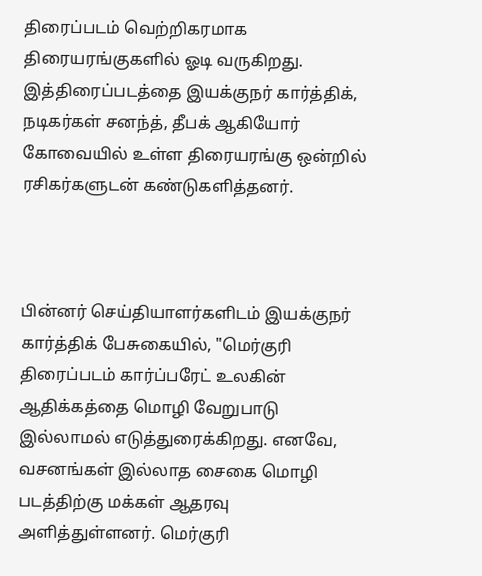திரைப்படம் வெற்றிகரமாக திரையரங்குகளில் ஓடி வருகிறது. இத்திரைப்படத்தை இயக்குநர் கார்த்திக், நடிகர்கள் சனந்த், தீபக் ஆகியோர் கோவையில் உள்ள திரையரங்கு ஒன்றில் ரசிகர்களுடன் கண்டுகளித்தனர்.



பின்னர் செய்தியாளர்களிடம் இயக்குநர் கார்த்திக் பேசுகையில், "மெர்குரி திரைப்படம் கார்ப்பரேட் உலகின் ஆதிக்கத்தை மொழி வேறுபாடு இல்லாமல் எடுத்துரைக்கிறது. எனவே, வசனங்கள் இல்லாத சைகை மொழி படத்திற்கு மக்கள் ஆதரவு அளித்துள்ளனர். மெர்குரி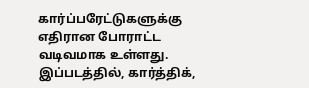கார்ப்பரேட்டுகளுக்கு எதிரான போராட்ட வடிவமாக உள்ளது. இப்படத்தில், கார்த்திக்,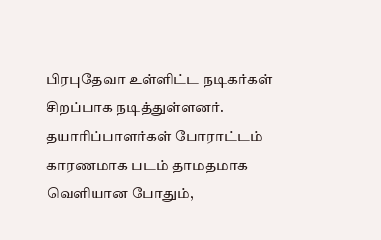பிரபுதேவா உள்ளிட்ட நடிகர்கள் சிறப்பாக நடித்துள்ளனர். தயாரிப்பாளர்கள் போராட்டம் காரணமாக படம் தாமதமாக வெளியான போதும்,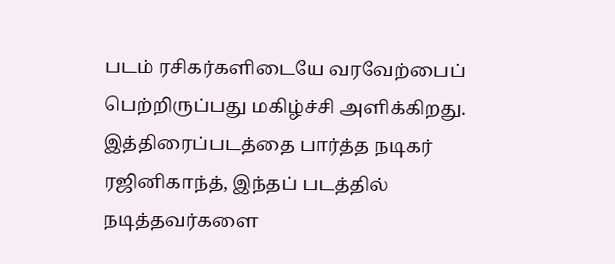படம் ரசிகர்களிடையே வரவேற்பைப் பெற்றிருப்பது மகிழ்ச்சி அளிக்கிறது. இத்திரைப்படத்தை பார்த்த நடிகர் ரஜினிகாந்த், இந்தப் படத்தில் நடித்தவர்களை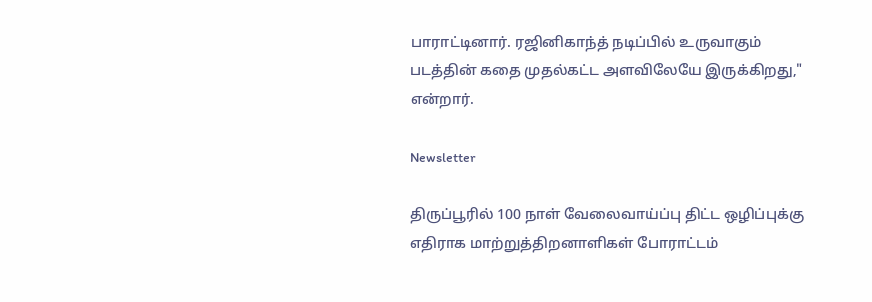பாராட்டினார். ரஜினிகாந்த் நடிப்பில் உருவாகும் படத்தின் கதை முதல்கட்ட அளவிலேயே இருக்கிறது," என்றார்.

Newsletter

திருப்பூரில் 100 நாள் வேலைவாய்ப்பு திட்ட ஒழிப்புக்கு எதிராக மாற்றுத்திறனாளிகள் போராட்டம்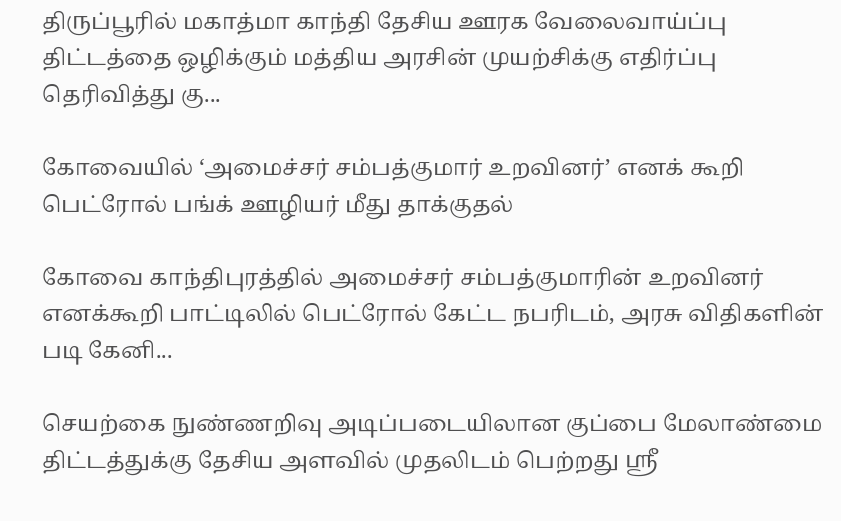திருப்பூரில் மகாத்மா காந்தி தேசிய ஊரக வேலைவாய்ப்பு திட்டத்தை ஒழிக்கும் மத்திய அரசின் முயற்சிக்கு எதிர்ப்பு தெரிவித்து கு...

கோவையில் ‘அமைச்சர் சம்பத்குமார் உறவினர்’ எனக் கூறி பெட்ரோல் பங்க் ஊழியர் மீது தாக்குதல்

கோவை காந்திபுரத்தில் அமைச்சர் சம்பத்குமாரின் உறவினர் எனக்கூறி பாட்டிலில் பெட்ரோல் கேட்ட நபரிடம், அரசு விதிகளின் படி கேனி...

செயற்கை நுண்ணறிவு அடிப்படையிலான குப்பை மேலாண்மை திட்டத்துக்கு தேசிய அளவில் முதலிடம் பெற்றது ஶ்ரீ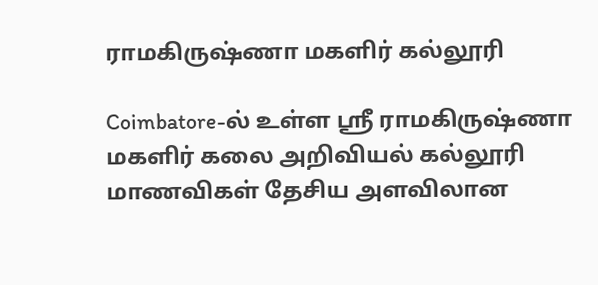ராமகிருஷ்ணா மகளிர் கல்லூரி

Coimbatore-ல் உள்ள ஶ்ரீ ராமகிருஷ்ணா மகளிர் கலை அறிவியல் கல்லூரி மாணவிகள் தேசிய அளவிலான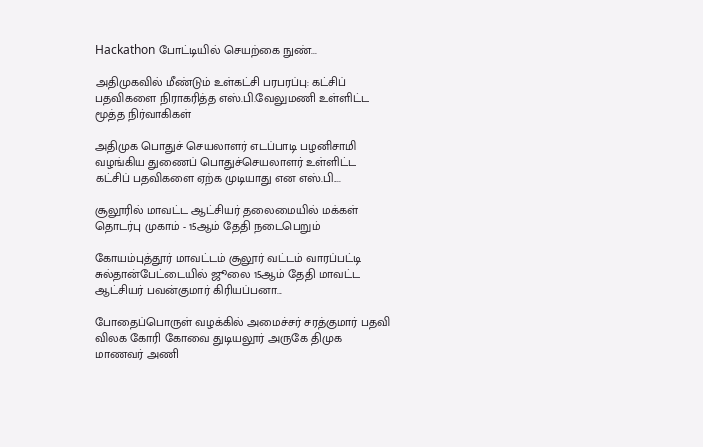Hackathon போட்டியில் செயற்கை நுண்...

அதிமுகவில் மீண்டும் உள்கட்சி பரபரப்பு: கட்சிப் பதவிகளை நிராகரித்த எஸ்.பி.வேலுமணி உள்ளிட்ட மூத்த நிர்வாகிகள்

அதிமுக பொதுச் செயலாளர் எடப்பாடி பழனிசாமி வழங்கிய துணைப் பொதுச்செயலாளர் உள்ளிட்ட கட்சிப் பதவிகளை ஏற்க முடியாது என எஸ்.பி....

சூலூரில் மாவட்ட ஆட்சியர் தலைமையில் மக்கள் தொடர்பு முகாம் - 15ஆம் தேதி நடைபெறும்

கோயம்புத்தூர் மாவட்டம் சூலூர் வட்டம் வாரப்பட்டி சுல்தான்பேட்டையில் ஜூலை 15ஆம் தேதி மாவட்ட ஆட்சியர் பவன்குமார் கிரியப்பனா...

போதைப்பொருள் வழக்கில் அமைச்சர் சரத்குமார் பதவி விலக கோரி கோவை துடியலூர் அருகே திமுக மாணவர் அணி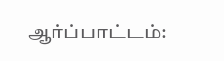ஆர்ப்பாட்டம்: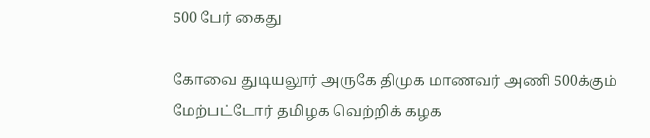500 பேர் கைது

கோவை துடியலூர் அருகே திமுக மாணவர் அணி 500க்கும் மேற்பட்டோர் தமிழக வெற்றிக் கழக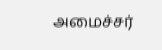அமைச்சர்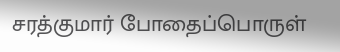சரத்குமார் போதைப்பொருள்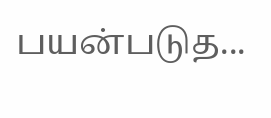பயன்படுத...